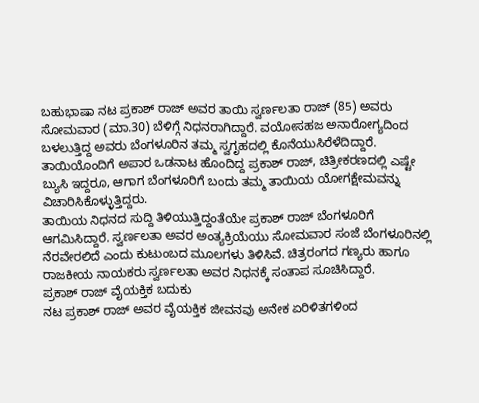ಬಹುಭಾಷಾ ನಟ ಪ್ರಕಾಶ್ ರಾಜ್ ಅವರ ತಾಯಿ ಸ್ವರ್ಣಲತಾ ರಾಜ್ (85) ಅವರು ಸೋಮವಾರ (ಮಾ.30) ಬೆಳಿಗ್ಗೆ ನಿಧನರಾಗಿದ್ದಾರೆ. ವಯೋಸಹಜ ಅನಾರೋಗ್ಯದಿಂದ ಬಳಲುತ್ತಿದ್ದ ಅವರು ಬೆಂಗಳೂರಿನ ತಮ್ಮ ಸ್ವಗೃಹದಲ್ಲಿ ಕೊನೆಯುಸಿರೆಳೆದಿದ್ದಾರೆ. ತಾಯಿಯೊಂದಿಗೆ ಅಪಾರ ಒಡನಾಟ ಹೊಂದಿದ್ದ ಪ್ರಕಾಶ್ ರಾಜ್, ಚಿತ್ರೀಕರಣದಲ್ಲಿ ಎಷ್ಟೇ ಬ್ಯುಸಿ ಇದ್ದರೂ, ಆಗಾಗ ಬೆಂಗಳೂರಿಗೆ ಬಂದು ತಮ್ಮ ತಾಯಿಯ ಯೋಗಕ್ಷೇಮವನ್ನು ವಿಚಾರಿಸಿಕೊಳ್ಳುತ್ತಿದ್ದರು.
ತಾಯಿಯ ನಿಧನದ ಸುದ್ದಿ ತಿಳಿಯುತ್ತಿದ್ದಂತೆಯೇ ಪ್ರಕಾಶ್ ರಾಜ್ ಬೆಂಗಳೂರಿಗೆ ಆಗಮಿಸಿದ್ದಾರೆ. ಸ್ವರ್ಣಲತಾ ಅವರ ಅಂತ್ಯಕ್ರಿಯೆಯು ಸೋಮವಾರ ಸಂಜೆ ಬೆಂಗಳೂರಿನಲ್ಲಿ ನೆರವೇರಲಿದೆ ಎಂದು ಕುಟುಂಬದ ಮೂಲಗಳು ತಿಳಿಸಿವೆ. ಚಿತ್ರರಂಗದ ಗಣ್ಯರು ಹಾಗೂ ರಾಜಕೀಯ ನಾಯಕರು ಸ್ವರ್ಣಲತಾ ಅವರ ನಿಧನಕ್ಕೆ ಸಂತಾಪ ಸೂಚಿಸಿದ್ದಾರೆ.
ಪ್ರಕಾಶ್ ರಾಜ್ ವೈಯಕ್ತಿಕ ಬದುಕು
ನಟ ಪ್ರಕಾಶ್ ರಾಜ್ ಅವರ ವೈಯಕ್ತಿಕ ಜೀವನವು ಅನೇಕ ಏರಿಳಿತಗಳಿಂದ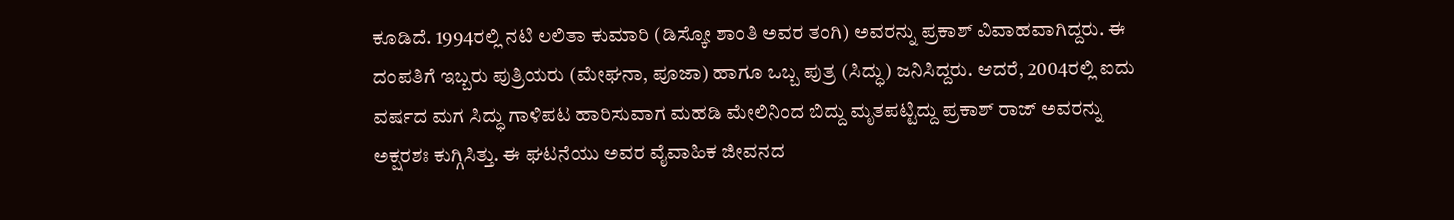ಕೂಡಿದೆ. 1994ರಲ್ಲಿ ನಟಿ ಲಲಿತಾ ಕುಮಾರಿ (ಡಿಸ್ಕೋ ಶಾಂತಿ ಅವರ ತಂಗಿ) ಅವರನ್ನು ಪ್ರಕಾಶ್ ವಿವಾಹವಾಗಿದ್ದರು. ಈ ದಂಪತಿಗೆ ಇಬ್ಬರು ಪುತ್ರಿಯರು (ಮೇಘನಾ, ಪೂಜಾ) ಹಾಗೂ ಒಬ್ಬ ಪುತ್ರ (ಸಿದ್ಧು) ಜನಿಸಿದ್ದರು. ಆದರೆ, 2004ರಲ್ಲಿ ಐದು ವರ್ಷದ ಮಗ ಸಿದ್ಧು ಗಾಳಿಪಟ ಹಾರಿಸುವಾಗ ಮಹಡಿ ಮೇಲಿನಿಂದ ಬಿದ್ದು ಮೃತಪಟ್ಟಿದ್ದು ಪ್ರಕಾಶ್ ರಾಜ್ ಅವರನ್ನು ಅಕ್ಷರಶಃ ಕುಗ್ಗಿಸಿತ್ತು. ಈ ಘಟನೆಯು ಅವರ ವೈವಾಹಿಕ ಜೀವನದ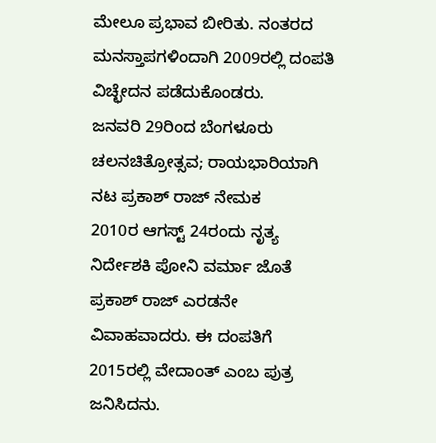ಮೇಲೂ ಪ್ರಭಾವ ಬೀರಿತು. ನಂತರದ ಮನಸ್ತಾಪಗಳಿಂದಾಗಿ 2009ರಲ್ಲಿ ದಂಪತಿ ವಿಚ್ಛೇದನ ಪಡೆದುಕೊಂಡರು.
ಜನವರಿ 29ರಿಂದ ಬೆಂಗಳೂರು ಚಲನಚಿತ್ರೋತ್ಸವ; ರಾಯಭಾರಿಯಾಗಿ ನಟ ಪ್ರಕಾಶ್ ರಾಜ್ ನೇಮಕ
2010ರ ಆಗಸ್ಟ್ 24ರಂದು ನೃತ್ಯ ನಿರ್ದೇಶಕಿ ಪೋನಿ ವರ್ಮಾ ಜೊತೆ ಪ್ರಕಾಶ್ ರಾಜ್ ಎರಡನೇ ವಿವಾಹವಾದರು. ಈ ದಂಪತಿಗೆ 2015ರಲ್ಲಿ ವೇದಾಂತ್ ಎಂಬ ಪುತ್ರ ಜನಿಸಿದನು.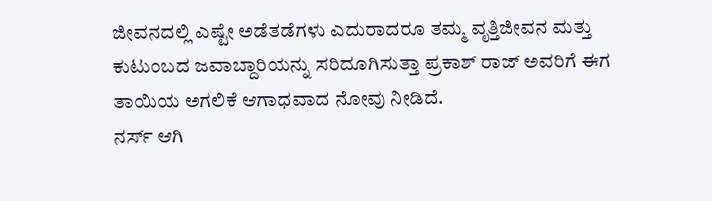ಜೀವನದಲ್ಲಿ ಎಷ್ಟೇ ಅಡೆತಡೆಗಳು ಎದುರಾದರೂ ತಮ್ಮ ವೃತ್ತಿಜೀವನ ಮತ್ತು ಕುಟುಂಬದ ಜವಾಬ್ದಾರಿಯನ್ನು ಸರಿದೂಗಿಸುತ್ತಾ ಪ್ರಕಾಶ್ ರಾಜ್ ಅವರಿಗೆ ಈಗ ತಾಯಿಯ ಅಗಲಿಕೆ ಆಗಾಧವಾದ ನೋವು ನೀಡಿದೆ.
ನರ್ಸ್ ಆಗಿ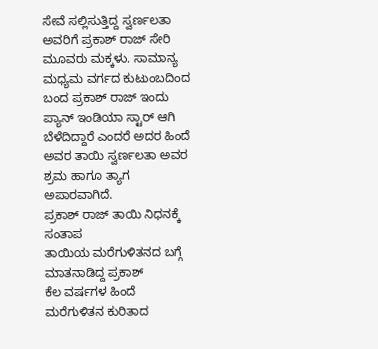ಸೇವೆ ಸಲ್ಲಿಸುತ್ತಿದ್ದ ಸ್ವರ್ಣಲತಾ ಅವರಿಗೆ ಪ್ರಕಾಶ್ ರಾಜ್ ಸೇರಿ ಮೂವರು ಮಕ್ಕಳು. ಸಾಮಾನ್ಯ ಮಧ್ಯಮ ವರ್ಗದ ಕುಟುಂಬದಿಂದ ಬಂದ ಪ್ರಕಾಶ್ ರಾಜ್ ಇಂದು ಪ್ಯಾನ್ ಇಂಡಿಯಾ ಸ್ಟಾರ್ ಆಗಿ ಬೆಳೆದಿದ್ದಾರೆ ಎಂದರೆ ಅದರ ಹಿಂದೆ ಅವರ ತಾಯಿ ಸ್ವರ್ಣಲತಾ ಅವರ ಶ್ರಮ ಹಾಗೂ ತ್ಯಾಗ ಅಪಾರವಾಗಿದೆ.
ಪ್ರಕಾಶ್ ರಾಜ್ ತಾಯಿ ನಿಧನಕ್ಕೆ ಸಂತಾಪ
ತಾಯಿಯ ಮರೆಗುಳಿತನದ ಬಗ್ಗೆ ಮಾತನಾಡಿದ್ದ ಪ್ರಕಾಶ್
ಕೆಲ ವರ್ಷಗಳ ಹಿಂದೆ ಮರೆಗುಳಿತನ ಕುರಿತಾದ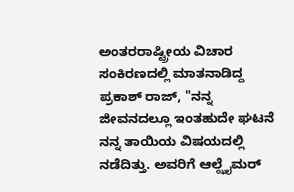ಅಂತರರಾಷ್ಟ್ರೀಯ ವಿಚಾರ ಸಂಕಿರಣದಲ್ಲಿ ಮಾತನಾಡಿದ್ದ ಪ್ರಕಾಶ್ ರಾಜ್, "ನನ್ನ ಜೀವನದಲ್ಲೂ ಇಂತಹುದೇ ಘಟನೆ ನನ್ನ ತಾಯಿಯ ವಿಷಯದಲ್ಲಿ ನಡೆದಿತ್ತು. ಅವರಿಗೆ ಆಲ್ಝೈಮರ್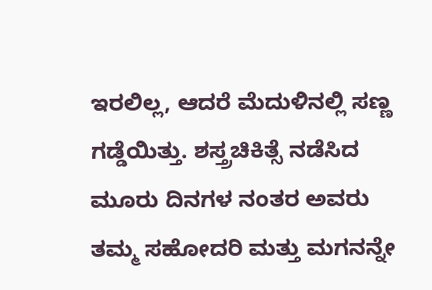ಇರಲಿಲ್ಲ, ಆದರೆ ಮೆದುಳಿನಲ್ಲಿ ಸಣ್ಣ ಗಡ್ಡೆಯಿತ್ತು. ಶಸ್ತ್ರಚಿಕಿತ್ಸೆ ನಡೆಸಿದ ಮೂರು ದಿನಗಳ ನಂತರ ಅವರು ತಮ್ಮ ಸಹೋದರಿ ಮತ್ತು ಮಗನನ್ನೇ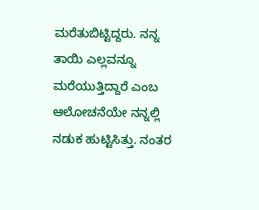ಮರೆತುಬಿಟ್ಟಿದ್ದರು. ನನ್ನ ತಾಯಿ ಎಲ್ಲವನ್ನೂ ಮರೆಯುತ್ತಿದ್ದಾರೆ ಎಂಬ ಆಲೋಚನೆಯೇ ನನ್ನಲ್ಲಿ ನಡುಕ ಹುಟ್ಟಿಸಿತ್ತು. ನಂತರ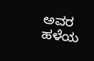ಅವರ ಹಳೆಯ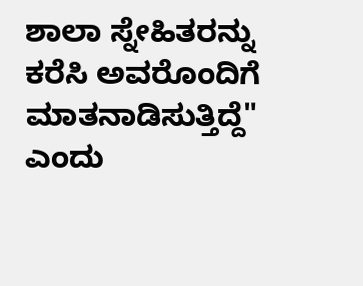ಶಾಲಾ ಸ್ನೇಹಿತರನ್ನು ಕರೆಸಿ ಅವರೊಂದಿಗೆ ಮಾತನಾಡಿಸುತ್ತಿದ್ದೆ" ಎಂದು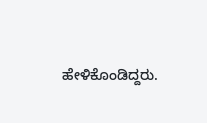ಹೇಳಿಕೊಂಡಿದ್ದರು.